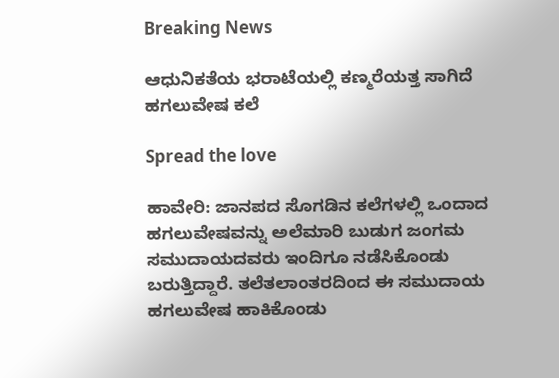Breaking News

ಆಧುನಿಕತೆಯ ಭರಾಟೆಯಲ್ಲಿ ಕಣ್ಮರೆಯತ್ತ ಸಾಗಿದೆ ಹಗಲುವೇಷ ಕಲೆ

Spread the love

ಹಾವೇರಿ: ಜಾನಪದ ಸೊಗಡಿನ ಕಲೆಗಳಲ್ಲಿ ಒಂದಾದ ಹಗಲುವೇಷವನ್ನು ಅಲೆಮಾರಿ ಬುಡುಗ ಜಂಗಮ ಸಮುದಾಯದವರು ಇಂದಿಗೂ ನಡೆಸಿಕೊಂಡು ಬರುತ್ತಿದ್ದಾರೆ. ತಲೆತಲಾಂತರದಿಂದ ಈ ಸಮುದಾಯ ಹಗಲುವೇಷ ಹಾಕಿಕೊಂಡು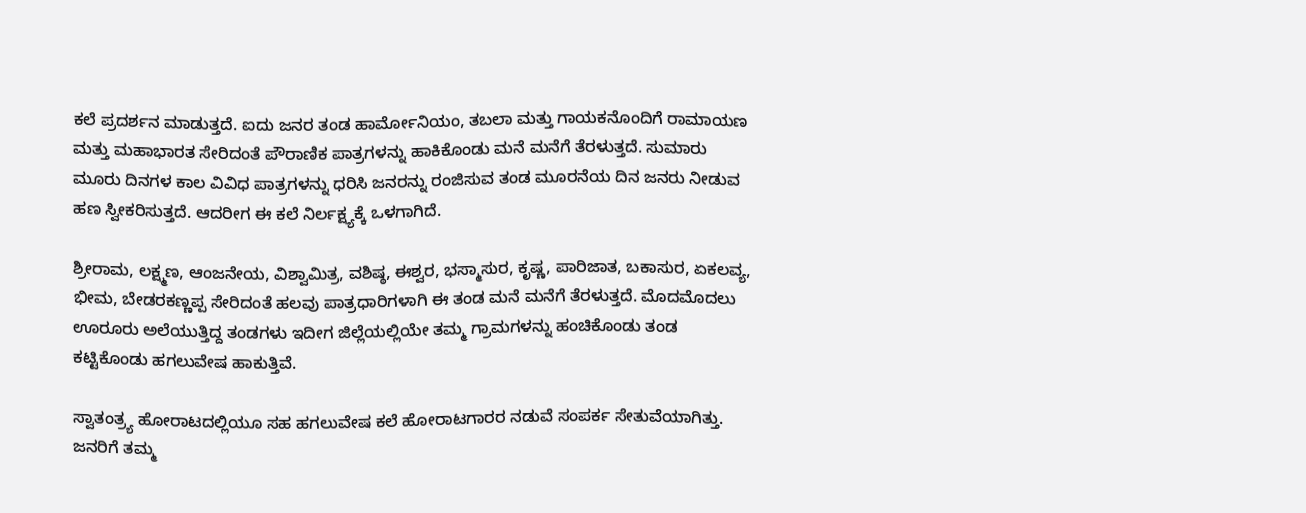ಕಲೆ ಪ್ರದರ್ಶನ ಮಾಡುತ್ತದೆ. ಐದು ಜನರ ತಂಡ ಹಾರ್ಮೋನಿಯಂ, ತಬಲಾ ಮತ್ತು ಗಾಯಕನೊಂದಿಗೆ ರಾಮಾಯಣ ಮತ್ತು ಮಹಾಭಾರತ ಸೇರಿದಂತೆ ಪೌರಾಣಿಕ ಪಾತ್ರಗಳನ್ನು ಹಾಕಿಕೊಂಡು ಮನೆ ಮನೆಗೆ ತೆರಳುತ್ತದೆ. ಸುಮಾರು ಮೂರು ದಿನಗಳ ಕಾಲ ವಿವಿಧ ಪಾತ್ರಗಳನ್ನು ಧರಿಸಿ ಜನರನ್ನು ರಂಜಿಸುವ ತಂಡ ಮೂರನೆಯ ದಿನ ಜನರು ನೀಡುವ ಹಣ ಸ್ವೀಕರಿಸುತ್ತದೆ. ಆದರೀಗ ಈ ಕಲೆ ನಿರ್ಲಕ್ಷ್ಯಕ್ಕೆ ಒಳಗಾಗಿದೆ.

ಶ್ರೀರಾಮ, ಲಕ್ಷ್ಮಣ, ಆಂಜನೇಯ, ವಿಶ್ವಾಮಿತ್ರ, ವಶಿಷ್ಠ, ಈಶ್ವರ, ಭಸ್ಮಾಸುರ, ಕೃಷ್ಣ, ಪಾರಿಜಾತ, ಬಕಾಸುರ, ಏಕಲವ್ಯ, ಭೀಮ, ಬೇಡರಕಣ್ಣಪ್ಪ ಸೇರಿದಂತೆ ಹಲವು ಪಾತ್ರಧಾರಿಗಳಾಗಿ ಈ ತಂಡ ಮನೆ ಮನೆಗೆ ತೆರಳುತ್ತದೆ. ಮೊದಮೊದಲು ಊರೂರು ಅಲೆಯುತ್ತಿದ್ದ ತಂಡಗಳು ಇದೀಗ ಜಿಲ್ಲೆಯಲ್ಲಿಯೇ ತಮ್ಮ ಗ್ರಾಮಗಳನ್ನು ಹಂಚಿಕೊಂಡು ತಂಡ ಕಟ್ಟಿಕೊಂಡು ಹಗಲುವೇಷ ಹಾಕುತ್ತಿವೆ.

ಸ್ವಾತಂತ್ರ್ಯ ಹೋರಾಟದಲ್ಲಿಯೂ ಸಹ ಹಗಲುವೇಷ ಕಲೆ ಹೋರಾಟಗಾರರ ನಡುವೆ ಸಂಪರ್ಕ ಸೇತುವೆಯಾಗಿತ್ತು. ಜನರಿಗೆ ತಮ್ಮ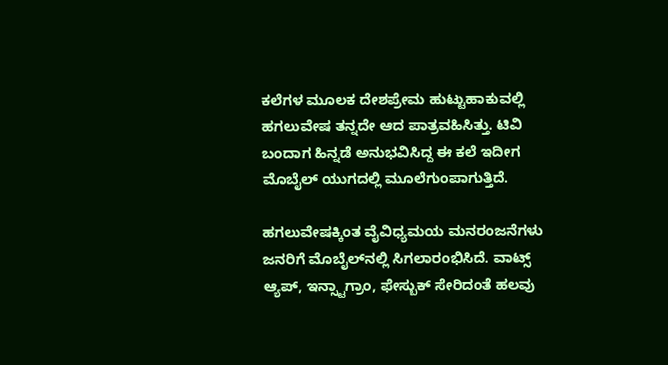ಕಲೆಗಳ ಮೂಲಕ ದೇಶಪ್ರೇಮ ಹುಟ್ಟುಹಾಕುವಲ್ಲಿ ಹಗಲುವೇಷ ತನ್ನದೇ ಆದ ಪಾತ್ರವಹಿಸಿತ್ತು. ಟಿವಿ ಬಂದಾಗ ಹಿನ್ನಡೆ ಅನುಭವಿಸಿದ್ದ ಈ ಕಲೆ ಇದೀಗ ಮೊಬೈಲ್‌ ಯುಗದಲ್ಲಿ ಮೂಲೆಗುಂಪಾಗುತ್ತಿದೆ.

ಹಗಲುವೇಷಕ್ಕಿಂತ ವೈವಿಧ್ಯಮಯ ಮನರಂಜನೆಗಳು ಜನರಿಗೆ ಮೊಬೈಲ್‌ನಲ್ಲಿ ಸಿಗಲಾರಂಭಿಸಿದೆ. ವಾಟ್ಸ್ ಆ್ಯಪ್, ಇನ್ಸ್ಟಾಗ್ರಾಂ, ಫೇಸ್ಬುಕ್ ಸೇರಿದಂತೆ ಹಲವು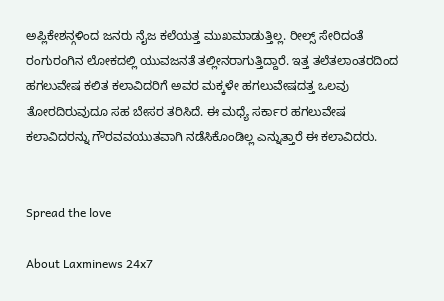ಅಪ್ಲಿಕೇಶನ್ಗಳಿಂದ ಜನರು ನೈಜ ಕಲೆಯತ್ತ ಮುಖಮಾಡುತ್ತಿಲ್ಲ. ರೀಲ್ಸ್ ಸೇರಿದಂತೆ ರಂಗುರಂಗಿನ ಲೋಕದಲ್ಲಿ ಯುವಜನತೆ ತಲ್ಲೀನರಾಗುತ್ತಿದ್ದಾರೆ. ಇತ್ತ ತಲೆತಲಾಂತರದಿಂದ ಹಗಲುವೇಷ ಕಲಿತ ಕಲಾವಿದರಿಗೆ ಅವರ ಮಕ್ಕಳೇ ಹಗಲುವೇಷದತ್ತ ಒಲವು ತೋರದಿರುವುದೂ ಸಹ ಬೇಸರ ತರಿಸಿದೆ. ಈ ಮಧ್ಯೆ ಸರ್ಕಾರ ಹಗಲುವೇಷ ಕಲಾವಿದರನ್ನು ಗೌರವವಯುತವಾಗಿ ನಡೆಸಿಕೊಂಡಿಲ್ಲ ಎನ್ನುತ್ತಾರೆ ಈ ಕಲಾವಿದರು.


Spread the love

About Laxminews 24x7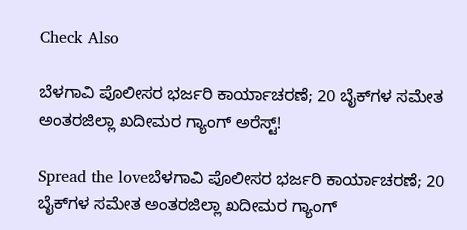Check Also

ಬೆಳಗಾವಿ ಪೊಲೀಸರ ಭರ್ಜರಿ ಕಾರ್ಯಾಚರಣೆ; 20 ಬೈಕ್‌ಗಳ ಸಮೇತ ಅಂತರಜಿಲ್ಲಾ ಖದೀಮರ ಗ್ಯಾಂಗ್ ಅರೆಸ್ಟ್!

Spread the loveಬೆಳಗಾವಿ ಪೊಲೀಸರ ಭರ್ಜರಿ ಕಾರ್ಯಾಚರಣೆ; 20 ಬೈಕ್‌ಗಳ ಸಮೇತ ಅಂತರಜಿಲ್ಲಾ ಖದೀಮರ ಗ್ಯಾಂಗ್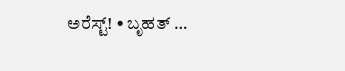ಅರೆಸ್ಟ್! • ಬೃಹತ್ …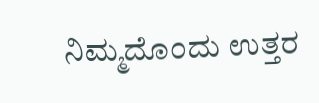ನಿಮ್ಮದೊಂದು ಉತ್ತರ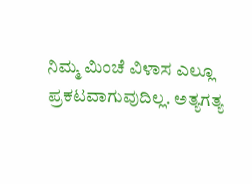ನಿಮ್ಮ ಮಿಂಚೆ ವಿಳಾಸ ಎಲ್ಲೂ ಪ್ರಕಟವಾಗುವುದಿಲ್ಲ. ಅತ್ಯಗತ್ಯ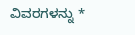ವಿವರಗಳನ್ನು *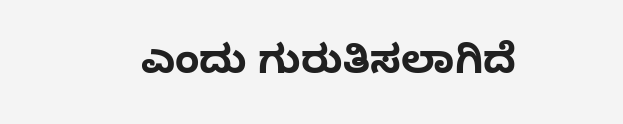ಎಂದು ಗುರುತಿಸಲಾಗಿದೆ